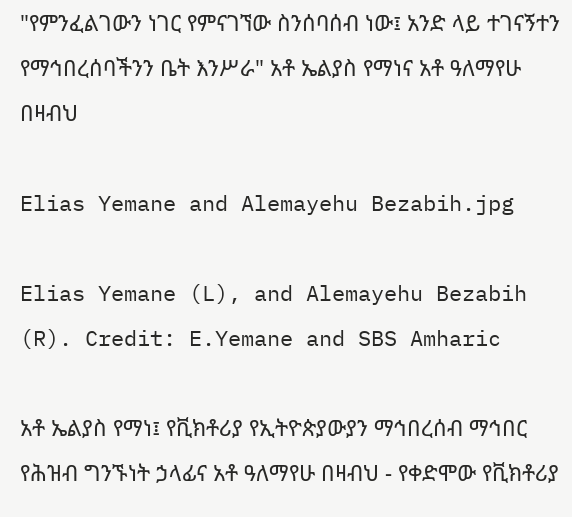"የምንፈልገውን ነገር የምናገኘው ስንሰባሰብ ነው፤ አንድ ላይ ተገናኝተን የማኅበረሰባችንን ቤት እንሥራ" አቶ ኤልያስ የማነና አቶ ዓለማየሁ በዛብህ

Elias Yemane and Alemayehu Bezabih.jpg

Elias Yemane (L), and Alemayehu Bezabih (R). Credit: E.Yemane and SBS Amharic

አቶ ኤልያስ የማነ፤ የቪክቶሪያ የኢትዮጵያውያን ማኅበረሰብ ማኅበር የሕዝብ ግንኙነት ኃላፊና አቶ ዓለማየሁ በዛብህ - የቀድሞው የቪክቶሪያ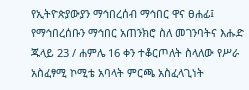የኢትዮጵያውያን ማኅበረሰብ ማኅበር ዋና ፀሐፊ፤ የማኅበረሰቡን ማኅበር አጠንክሮ ስለ መገንባትና እሑድ ጁላይ 23 / ሐምሌ 16 ቀን ተቆርጦለት ስላለው የሥራ አስፈፃሚ ኮሚቴ አባላት ምርጫ አስፈላጊነት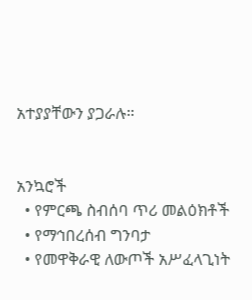አተያያቸውን ያጋራሉ።


አንኳሮች
  • የምርጫ ስብሰባ ጥሪ መልዕክቶች
  • የማኅበረሰብ ግንባታ
  • የመዋቅራዊ ለውጦች አሥፈላጊነት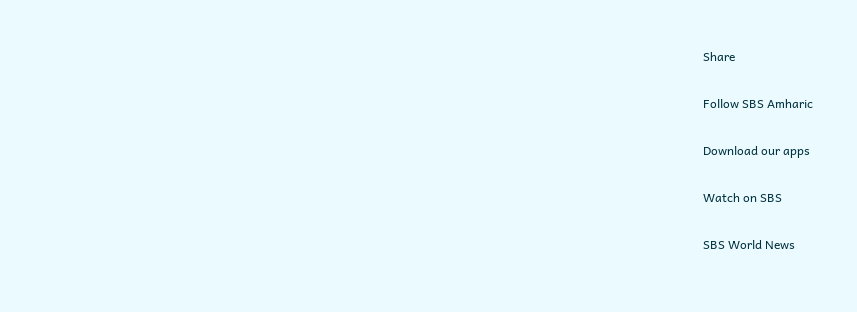Share

Follow SBS Amharic

Download our apps

Watch on SBS

SBS World News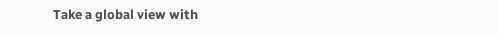Take a global view with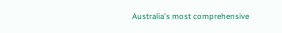Australia's most comprehensive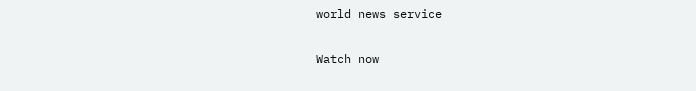world news service

Watch now